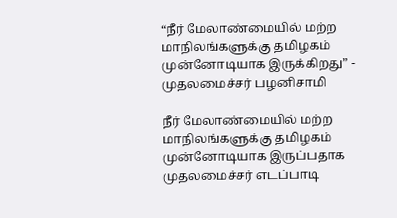“நீர் மேலாண்மையில் மற்ற மாநிலங்களுக்கு தமிழகம் முன்னோடியாக இருக்கிறது” - முதலமைச்சர் பழனிசாமி

நீர் மேலாண்மையில் மற்ற மாநிலங்களுக்கு தமிழகம் முன்னோடியாக இருப்பதாக முதலமைச்சர் எடப்பாடி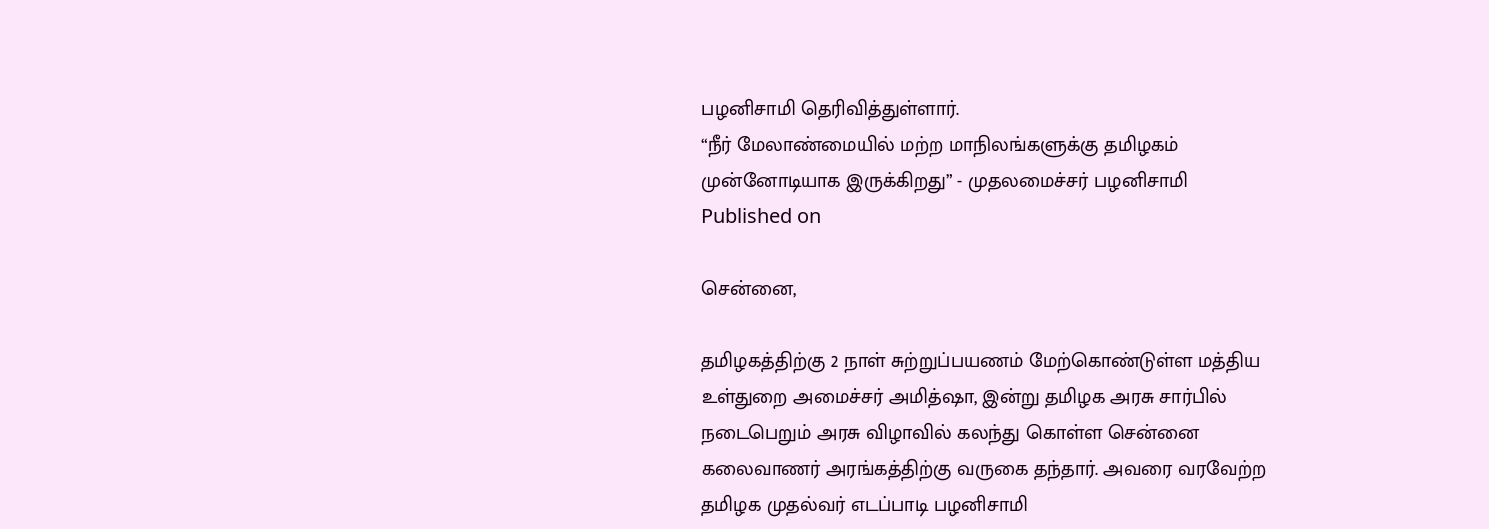பழனிசாமி தெரிவித்துள்ளார்.
“நீர் மேலாண்மையில் மற்ற மாநிலங்களுக்கு தமிழகம் முன்னோடியாக இருக்கிறது” - முதலமைச்சர் பழனிசாமி
Published on

சென்னை,

தமிழகத்திற்கு 2 நாள் சுற்றுப்பயணம் மேற்கொண்டுள்ள மத்திய உள்துறை அமைச்சர் அமித்ஷா, இன்று தமிழக அரசு சார்பில் நடைபெறும் அரசு விழாவில் கலந்து கொள்ள சென்னை கலைவாணர் அரங்கத்திற்கு வருகை தந்தார். அவரை வரவேற்ற தமிழக முதல்வர் எடப்பாடி பழனிசாமி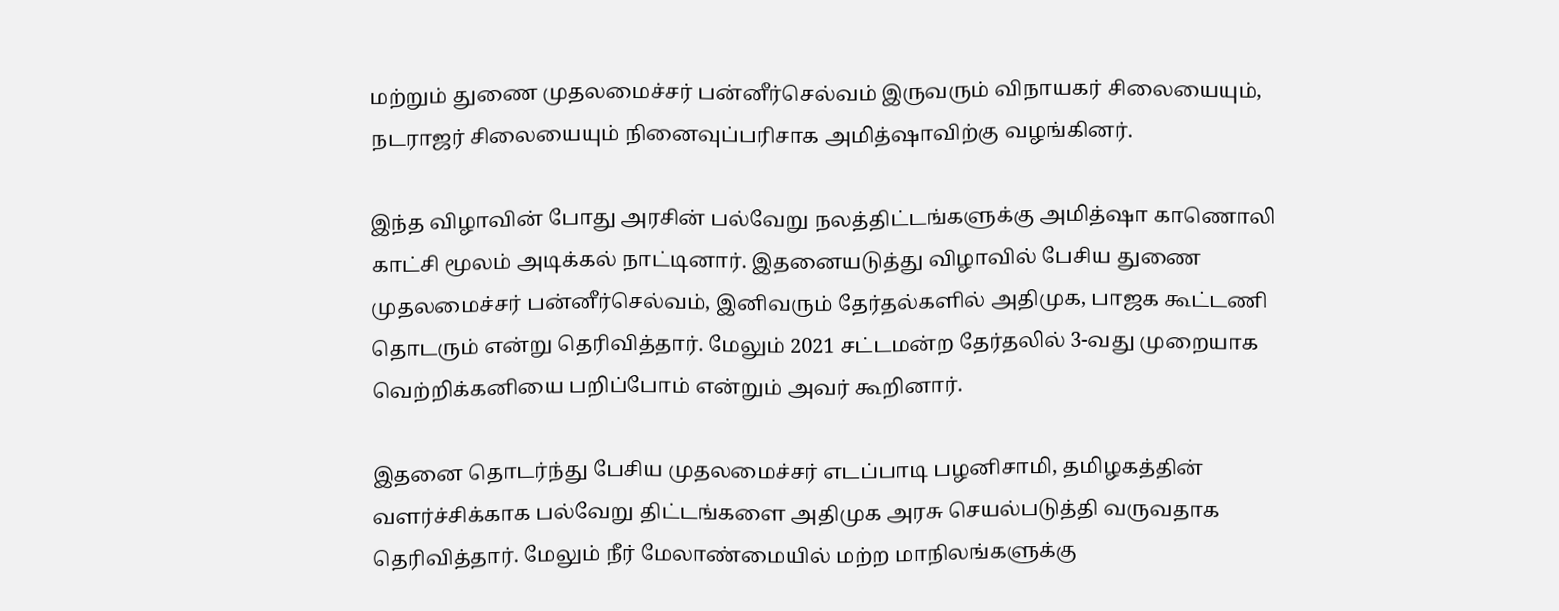மற்றும் துணை முதலமைச்சர் பன்னீர்செல்வம் இருவரும் விநாயகர் சிலையையும், நடராஜர் சிலையையும் நினைவுப்பரிசாக அமித்ஷாவிற்கு வழங்கினர்.

இந்த விழாவின் போது அரசின் பல்வேறு நலத்திட்டங்களுக்கு அமித்ஷா காணொலி காட்சி மூலம் அடிக்கல் நாட்டினார். இதனையடுத்து விழாவில் பேசிய துணை முதலமைச்சர் பன்னீர்செல்வம், இனிவரும் தேர்தல்களில் அதிமுக, பாஜக கூட்டணி தொடரும் என்று தெரிவித்தார். மேலும் 2021 சட்டமன்ற தேர்தலில் 3-வது முறையாக வெற்றிக்கனியை பறிப்போம் என்றும் அவர் கூறினார்.

இதனை தொடர்ந்து பேசிய முதலமைச்சர் எடப்பாடி பழனிசாமி, தமிழகத்தின் வளர்ச்சிக்காக பல்வேறு திட்டங்களை அதிமுக அரசு செயல்படுத்தி வருவதாக தெரிவித்தார். மேலும் நீர் மேலாண்மையில் மற்ற மாநிலங்களுக்கு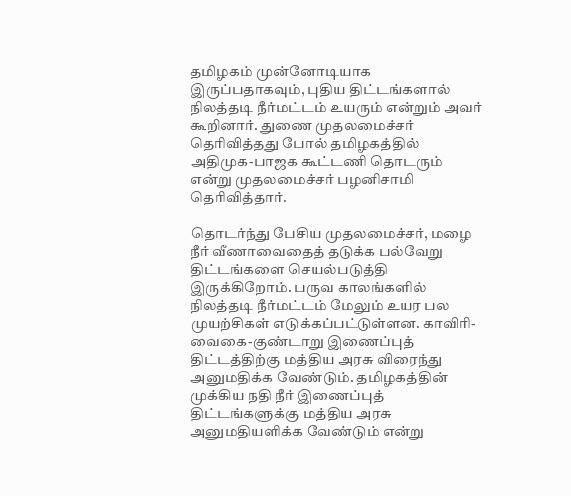தமிழகம் முன்னோடியாக இருப்பதாகவும், புதிய திட்டங்களால் நிலத்தடி நீர்மட்டம் உயரும் என்றும் அவர் கூறினார். துணை முதலமைச்சர் தெரிவித்தது போல் தமிழகத்தில் அதிமுக-பாஜக கூட்டணி தொடரும் என்று முதலமைச்சர் பழனிசாமி தெரிவித்தார்.

தொடர்ந்து பேசிய முதலமைச்சர், மழை நீர் வீணாவைதைத் தடுக்க பல்வேறு திட்டங்களை செயல்படுத்தி இருக்கிறோம். பருவ காலங்களில் நிலத்தடி நீர்மட்டம் மேலும் உயர பல முயற்சிகள் எடுக்கப்பட்டுள்ளன. காவிரி-வைகை-குண்டாறு இணைப்புத் திட்டத்திற்கு மத்திய அரசு விரைந்து அனுமதிக்க வேண்டும். தமிழகத்தின் முக்கிய நதி நீர் இணைப்புத் திட்டங்களுக்கு மத்திய அரசு அனுமதியளிக்க வேண்டும் என்று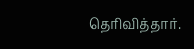தெரிவித்தார்.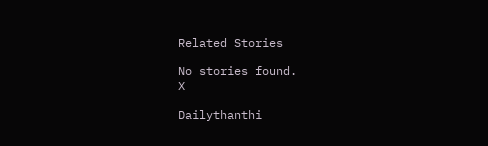Related Stories

No stories found.
X

Dailythanthi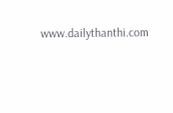www.dailythanthi.com